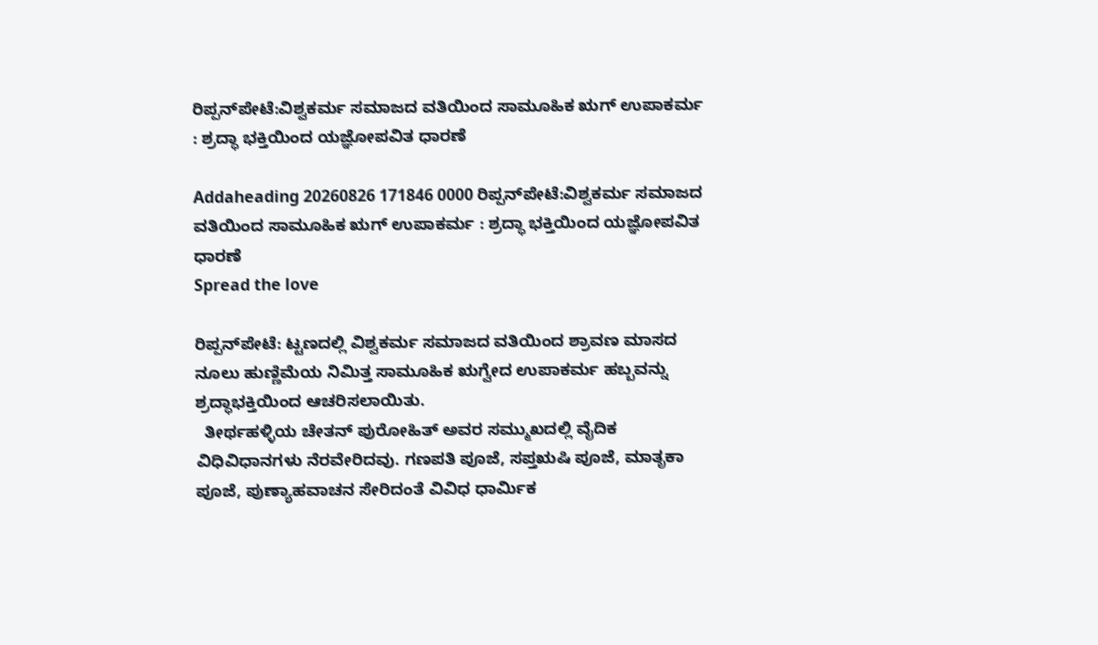ರಿಪ್ಪನ್‌ಪೇಟೆ:ವಿಶ್ವಕರ್ಮ ಸಮಾಜದ ವತಿಯಿಂದ ಸಾಮೂಹಿಕ ಋಗ್ ಉಪಾಕರ್ಮ : ಶ್ರದ್ಧಾ ಭಕ್ತಿಯಿಂದ ಯಜ್ಞೋಪವಿತ ಧಾರಣೆ

Addaheading 20260826 171846 0000 ರಿಪ್ಪನ್‌ಪೇಟೆ:ವಿಶ್ವಕರ್ಮ ಸಮಾಜದ ವತಿಯಿಂದ ಸಾಮೂಹಿಕ ಋಗ್ ಉಪಾಕರ್ಮ : ಶ್ರದ್ಧಾ ಭಕ್ತಿಯಿಂದ ಯಜ್ಞೋಪವಿತ ಧಾರಣೆ
Spread the love

ರಿಪ್ಪನ್‌ಪೇಟೆ: ಟ್ಟಣದಲ್ಲಿ ವಿಶ್ವಕರ್ಮ ಸಮಾಜದ ವತಿಯಿಂದ ಶ್ರಾವಣ ಮಾಸದ ನೂಲು ಹುಣ್ಣಿಮೆಯ ನಿಮಿತ್ತ ಸಾಮೂಹಿಕ ಋಗ್ವೇದ ಉಪಾಕರ್ಮ ಹಬ್ಬವನ್ನು ಶ್ರದ್ಧಾಭಕ್ತಿಯಿಂದ ಆಚರಿಸಲಾಯಿತು.
  ತೀರ್ಥಹಳ್ಳಿಯ ಚೇತನ್ ಪುರೋಹಿತ್ ಅವರ ಸಮ್ಮುಖದಲ್ಲಿ ವೈದಿಕ ವಿಧಿವಿಧಾನಗಳು ನೆರವೇರಿದವು. ಗಣಪತಿ ಪೂಜೆ, ಸಪ್ತಋಷಿ ಪೂಜೆ, ಮಾತೃಕಾ ಪೂಜೆ, ಪುಣ್ಯಾಹವಾಚನ ಸೇರಿದಂತೆ ವಿವಿಧ ಧಾರ್ಮಿಕ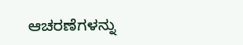ಆಚರಣೆಗಳನ್ನು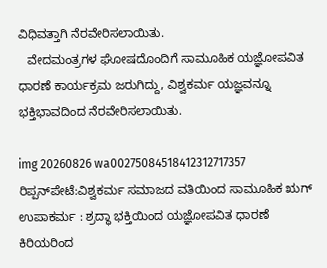ವಿಧಿವತ್ತಾಗಿ ನೆರವೇರಿಸಲಾಯಿತು.
   ವೇದಮಂತ್ರಗಳ ಘೋಷದೊಂದಿಗೆ ಸಾಮೂಹಿಕ ಯಜ್ಞೋಪವಿತ ಧಾರಣೆ ಕಾರ್ಯಕ್ರಮ ಜರುಗಿದ್ದು, ವಿಶ್ವಕರ್ಮ ಯಜ್ಞವನ್ನೂ ಭಕ್ತಿಭಾವದಿಂದ ನೆರವೇರಿಸಲಾಯಿತು.

img 20260826 wa00275084518412312717357 ರಿಪ್ಪನ್‌ಪೇಟೆ:ವಿಶ್ವಕರ್ಮ ಸಮಾಜದ ವತಿಯಿಂದ ಸಾಮೂಹಿಕ ಋಗ್ ಉಪಾಕರ್ಮ : ಶ್ರದ್ಧಾ ಭಕ್ತಿಯಿಂದ ಯಜ್ಞೋಪವಿತ ಧಾರಣೆ
ಕಿರಿಯರಿಂದ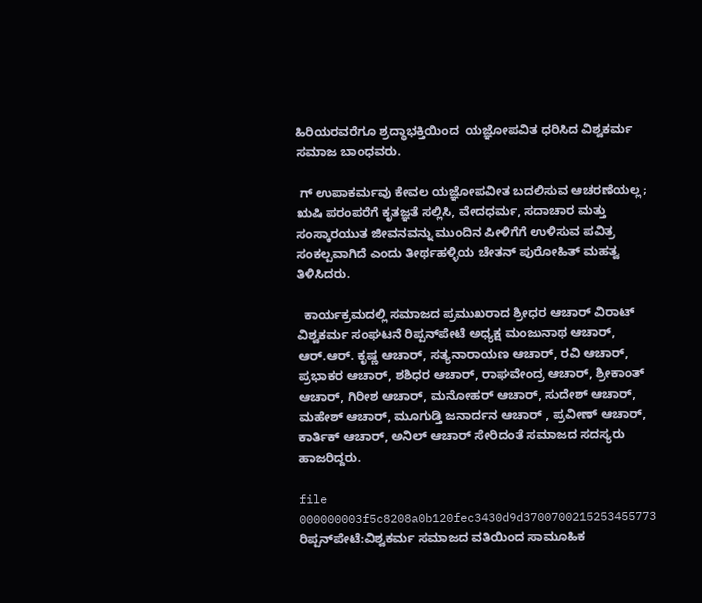ಹಿರಿಯರವರೆಗೂ ಶ್ರದ್ಧಾಭಕ್ತಿಯಿಂದ  ಯಜ್ಞೋಪವಿತ ಧರಿಸಿದ ವಿಶ್ವಕರ್ಮ ಸಮಾಜ ಬಾಂಧವರು.

 ಗ್ ಉಪಾಕರ್ಮವು ಕೇವಲ ಯಜ್ಞೋಪವೀತ ಬದಲಿಸುವ ಆಚರಣೆಯಲ್ಲ; ಋಷಿ ಪರಂಪರೆಗೆ ಕೃತಜ್ಞತೆ ಸಲ್ಲಿಸಿ, ವೇದಧರ್ಮ, ಸದಾಚಾರ ಮತ್ತು ಸಂಸ್ಕಾರಯುತ ಜೀವನವನ್ನು ಮುಂದಿನ ಪೀಳಿಗೆಗೆ ಉಳಿಸುವ ಪವಿತ್ರ ಸಂಕಲ್ಪವಾಗಿದೆ ಎಂದು ತೀರ್ಥಹಳ್ಳಿಯ ಚೇತನ್ ಪುರೋಹಿತ್ ಮಹತ್ವ ತಿಳಿಸಿದರು.

  ಕಾರ್ಯಕ್ರಮದಲ್ಲಿ ಸಮಾಜದ ಪ್ರಮುಖರಾದ ಶ್ರೀಧರ ಆಚಾರ್ ವಿರಾಟ್ ವಿಶ್ವಕರ್ಮ ಸಂಘಟನೆ ರಿಪ್ಪನ್‌ಪೇಟೆ ಅಧ್ಯಕ್ಷ ಮಂಜುನಾಥ ಆಚಾರ್, ಆರ್.ಆರ್. ಕೃಷ್ಣ ಆಚಾರ್, ಸತ್ಯನಾರಾಯಣ ಆಚಾರ್, ರವಿ ಆಚಾರ್, ಪ್ರಭಾಕರ ಆಚಾರ್, ಶಶಿಧರ ಆಚಾರ್, ರಾಘವೇಂದ್ರ ಆಚಾರ್, ಶ್ರೀಕಾಂತ್ ಆಚಾರ್, ಗಿರೀಶ ಆಚಾರ್, ಮನೋಹರ್ ಆಚಾರ್, ಸುದೇಶ್ ಆಚಾರ್, ಮಹೇಶ್ ಆಚಾರ್, ಮೂಗುಡ್ತಿ ಜನಾರ್ದನ ಆಚಾರ್ , ಪ್ರವೀಣ್ ಆಚಾರ್, ಕಾರ್ತಿಕ್ ಆಚಾರ್, ಅನಿಲ್ ಆಚಾರ್ ಸೇರಿದಂತೆ ಸಮಾಜದ ಸದಸ್ಯರು ಹಾಜರಿದ್ದರು.

file 000000003f5c8208a0b120fec3430d9d3700700215253455773 ರಿಪ್ಪನ್‌ಪೇಟೆ:ವಿಶ್ವಕರ್ಮ ಸಮಾಜದ ವತಿಯಿಂದ ಸಾಮೂಹಿಕ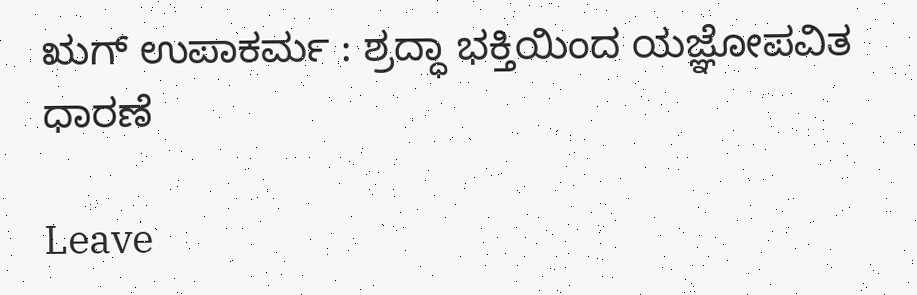ಋಗ್ ಉಪಾಕರ್ಮ : ಶ್ರದ್ಧಾ ಭಕ್ತಿಯಿಂದ ಯಜ್ಞೋಪವಿತ ಧಾರಣೆ

Leave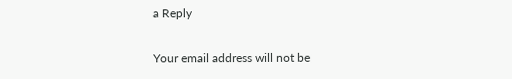a Reply

Your email address will not be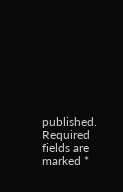published. Required fields are marked *